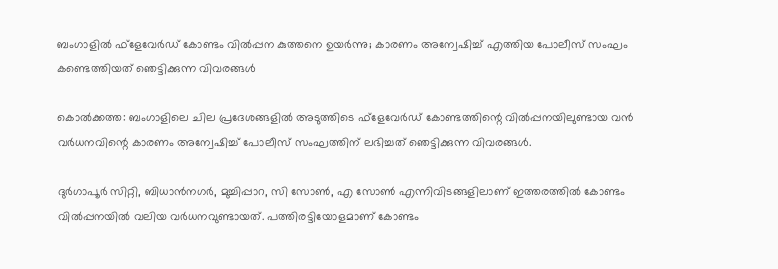ബംഗാളില്‍ ഫ്‌ളേവേര്‍ഡ് കോണ്ടം വില്‍പ്പന കുത്തനെ ഉയര്‍ന്നു; കാരണം അന്വേഷിച്ച്‌ എത്തിയ പോലീസ് സംഘം കണ്ടെത്തിയത് ഞെട്ടിക്കുന്ന വിവരങ്ങള്‍

കൊല്‍ക്കത്ത: ബംഗാളിലെ ചില പ്രദേശങ്ങളില്‍ അടുത്തിടെ ഫ്‌ളേവേര്‍ഡ് കോണ്ടത്തിന്റെ വില്‍പ്പനയിലുണ്ടായ വന്‍ വര്‍ധനവിന്റെ കാരണം അന്വേഷിച്ച്‌ പോലീസ് സംഘത്തിന് ലഭിച്ചത് ഞെട്ടിക്കുന്ന വിവരങ്ങള്‍.

ദുര്‍ഗാപൂര്‍ സിറ്റി, ബിധാന്‍നഗര്‍, മുച്ചിപ്പാറ, സി സോണ്‍, എ സോണ്‍ എന്നിവിടങ്ങളിലാണ് ഇത്തരത്തില്‍ കോണ്ടം വില്‍പ്പനയില്‍ വലിയ വര്‍ധനവുണ്ടായത്. പത്തിരട്ടിയോളമാണ് കോണ്ടം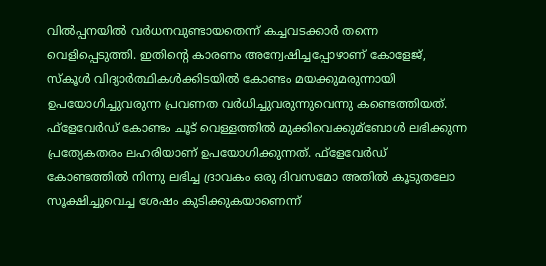വില്‍പ്പനയില്‍ വര്‍ധനവുണ്ടായതെന്ന് കച്ചവടക്കാര്‍ തന്നെ വെളിപ്പെടുത്തി. ഇതിന്റെ കാരണം അന്വേഷിച്ചപ്പോഴാണ് കോളേജ്, സ്‌കൂള്‍ വിദ്യാര്‍ത്ഥികള്‍ക്കിടയില്‍ കോണ്ടം മയക്കുമരുന്നായി ഉപയോഗിച്ചുവരുന്ന പ്രവണത വര്‍ധിച്ചുവരുന്നുവെന്നു കണ്ടെത്തിയത്. ഫ്‌ളേവേര്‍ഡ് കോണ്ടം ചൂട് വെള്ളത്തില്‍ മുക്കിവെക്കുമ്ബോള്‍ ലഭിക്കുന്ന പ്രത്യേകതരം ലഹരിയാണ് ഉപയോഗിക്കുന്നത്. ഫ്‌ളേവേര്‍ഡ് കോണ്ടത്തില്‍ നിന്നു ലഭിച്ച ദ്രാവകം ഒരു ദിവസമോ അതില്‍ കൂടുതലോ സൂക്ഷിച്ചുവെച്ച ശേഷം കുടിക്കുകയാണെന്ന്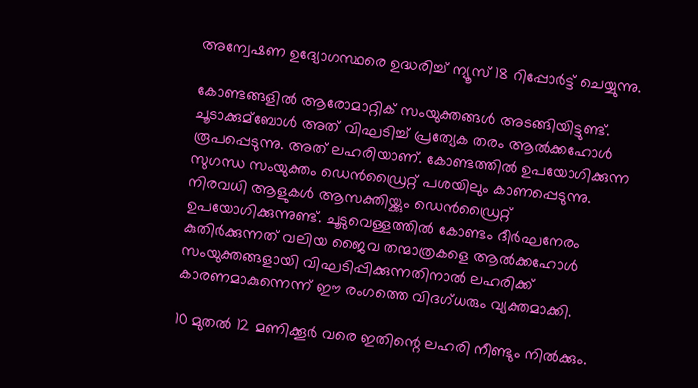അന്വേഷണ ഉദ്യോഗസ്ഥരെ ഉദ്ധരിച്ച്‌ ന്യൂസ് 18 റിപ്പോര്‍ട്ട് ചെയ്യുന്നു.

കോണ്ടങ്ങളില്‍ ആരോമാറ്റിക് സംയുക്തങ്ങള്‍ അടങ്ങിയിട്ടുണ്ട്. ചൂടാക്കുമ്ബോള്‍ അത് വിഘടിച്ച്‌ പ്രത്യേക തരം ആല്‍ക്കഹോള്‍ രൂപപ്പെടുന്നു. അത് ലഹരിയാണ്. കോണ്ടത്തില്‍ ഉപയോഗിക്കുന്ന സുഗന്ധ സംയുക്തം ഡെന്‍ഡ്രൈറ്റ് പശയിലും കാണപ്പെടുന്നു. നിരവധി ആളുകള്‍ ആസക്തിയ്ക്കും ഡെന്‍ഡ്രൈറ്റ് ഉപയോഗിക്കുന്നുണ്ട്. ചൂടുവെള്ളത്തില്‍ കോണ്ടം ദീര്‍ഘനേരം കുതിര്‍ക്കുന്നത് വലിയ ജൈവ തന്മാത്രകളെ ആല്‍ക്കഹോള്‍ സംയുക്തങ്ങളായി വിഘടിപ്പിക്കുന്നതിനാല്‍ ലഹരിക്ക് കാരണമാകുന്നെന്ന് ഈ രംഗത്തെ വിദഗ്ധരും വ്യക്തമാക്കി.

10 മുതല്‍ 12 മണിക്കൂര്‍ വരെ ഇതിന്റെ ലഹരി നീണ്ടും നില്‍ക്കും.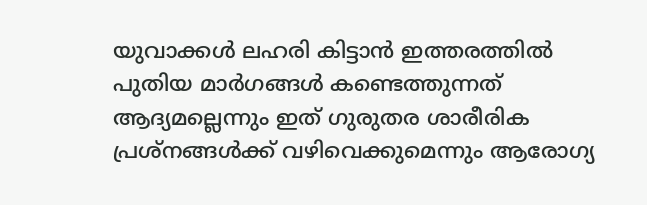യുവാക്കള്‍ ലഹരി കിട്ടാന്‍ ഇത്തരത്തില്‍ പുതിയ മാര്‍ഗങ്ങള്‍ കണ്ടെത്തുന്നത് ആദ്യമല്ലെന്നും ഇത് ഗുരുതര ശാരീരിക പ്രശ്‌നങ്ങള്‍ക്ക് വഴിവെക്കുമെന്നും ആരോഗ്യ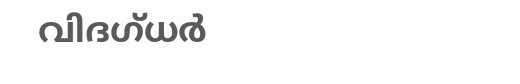വിദഗ്ധര്‍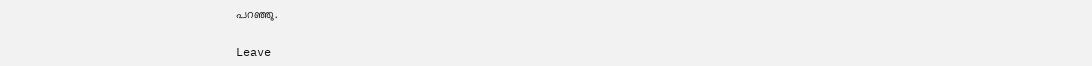പറഞ്ഞു.

Leave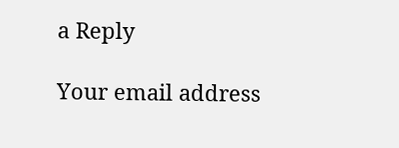a Reply

Your email address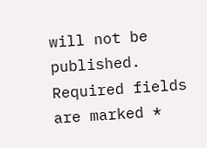will not be published. Required fields are marked *